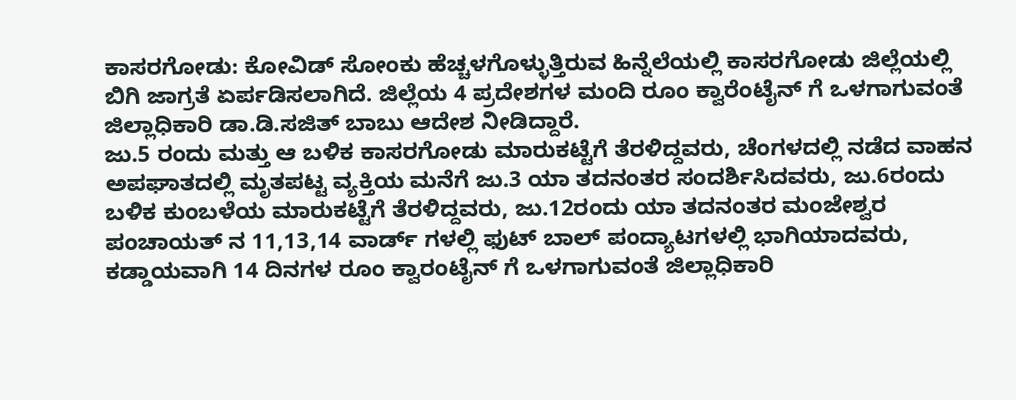ಕಾಸರಗೋಡು: ಕೋವಿಡ್ ಸೋಂಕು ಹೆಚ್ಚಳಗೊಳ್ಳುತ್ತಿರುವ ಹಿನ್ನೆಲೆಯಲ್ಲಿ ಕಾಸರಗೋಡು ಜಿಲ್ಲೆಯಲ್ಲಿ ಬಿಗಿ ಜಾಗ್ರತೆ ಏರ್ಪಡಿಸಲಾಗಿದೆ. ಜಿಲ್ಲೆಯ 4 ಪ್ರದೇಶಗಳ ಮಂದಿ ರೂಂ ಕ್ವಾರೆಂಟೈನ್ ಗೆ ಒಳಗಾಗುವಂತೆ ಜಿಲ್ಲಾಧಿಕಾರಿ ಡಾ.ಡಿ.ಸಜಿತ್ ಬಾಬು ಆದೇಶ ನೀಡಿದ್ದಾರೆ.
ಜು.5 ರಂದು ಮತ್ತು ಆ ಬಳಿಕ ಕಾಸರಗೋಡು ಮಾರುಕಟ್ಟೆಗೆ ತೆರಳಿದ್ದವರು, ಚೆಂಗಳದಲ್ಲಿ ನಡೆದ ವಾಹನ ಅಪಘಾತದಲ್ಲಿ ಮೃತಪಟ್ಟ ವ್ಯಕ್ತಿಯ ಮನೆಗೆ ಜು.3 ಯಾ ತದನಂತರ ಸಂದರ್ಶಿಸಿದವರು, ಜು.6ರಂದು ಬಳಿಕ ಕುಂಬಳೆಯ ಮಾರುಕಟ್ಟೆಗೆ ತೆರಳಿದ್ದವರು, ಜು.12ರಂದು ಯಾ ತದನಂತರ ಮಂಜೇಶ್ವರ ಪಂಚಾಯತ್ ನ 11,13,14 ವಾರ್ಡ್ ಗಳಲ್ಲಿ ಫುಟ್ ಬಾಲ್ ಪಂದ್ಯಾಟಗಳಲ್ಲಿ ಭಾಗಿಯಾದವರು, ಕಡ್ಡಾಯವಾಗಿ 14 ದಿನಗಳ ರೂಂ ಕ್ವಾರಂಟೈನ್ ಗೆ ಒಳಗಾಗುವಂತೆ ಜಿಲ್ಲಾಧಿಕಾರಿ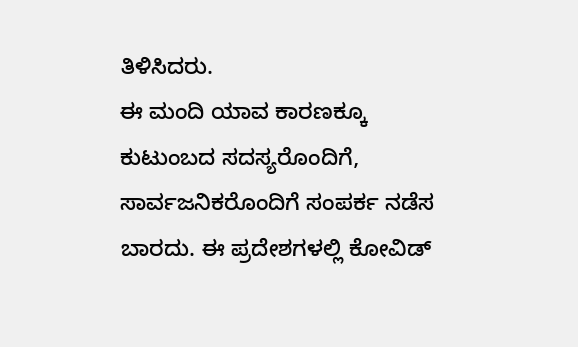ತಿಳಿಸಿದರು.
ಈ ಮಂದಿ ಯಾವ ಕಾರಣಕ್ಕೂ ಕುಟುಂಬದ ಸದಸ್ಯರೊಂದಿಗೆ, ಸಾರ್ವಜನಿಕರೊಂದಿಗೆ ಸಂಪರ್ಕ ನಡೆಸ ಬಾರದು. ಈ ಪ್ರದೇಶಗಳಲ್ಲಿ ಕೋವಿಡ್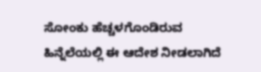ಸೋಂಕು ಹೆಚ್ಚಳಗೊಂಡಿರುವ ಹಿನ್ನೆಲೆಯಲ್ಲಿ ಈ ಆದೇಶ ನೀಡಲಾಗಿದೆ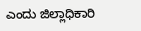ಎಂದು ಜಿಲ್ಲಾಧಿಕಾರಿ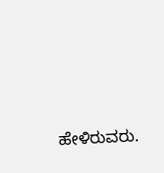ಹೇಳಿರುವರು.